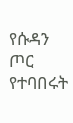የሱዳን ጦር የተባበሩት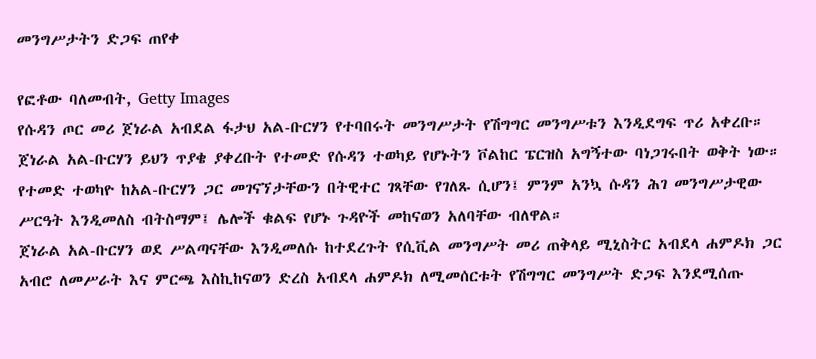መንግሥታትን ድጋፍ ጠየቀ

የፎቶው ባለመብት, Getty Images
የሱዳን ጦር መሪ ጀነራል አብደል ፋታህ አል-ቡርሃን የተባበሩት መንግሥታት የሽግግር መንግሥቱን እንዲደግፍ ጥሪ አቀረቡ።
ጀነራል አል-ቡርሃን ይህን ጥያቄ ያቀረቡት የተመድ የሱዳን ተወካይ የሆኑትን ቮልከር ፔርዝስ አግኝተው ባነጋገሩበት ወቅት ነው።
የተመድ ተወካዮ ከአል-ቡርሃን ጋር መገናኘታቸውን በትዊተር ገጻቸው የገለጹ ሲሆን፤ ምንም አንኳ ሱዳን ሕገ መንግሥታዊው ሥርዓት እንዲመለስ ብትስማም፤ ሌሎች ቁልፍ የሆኑ ጉዳዮች መከናወን አለባቸው ብለዋል።
ጀነራል አል-ቡርሃን ወደ ሥልጣናቸው እንዲመለሱ ከተደረጉት የሲቪል መንግሥት መሪ ጠቅላይ ሚኒስትር አብደላ ሐምዶክ ጋር አብሮ ለመሥራት እና ምርጫ እስኪከናወን ድረስ አብደላ ሐምዶክ ለሚመሰርቱት የሽግግር መንግሥት ድጋፍ እንደሚሰጡ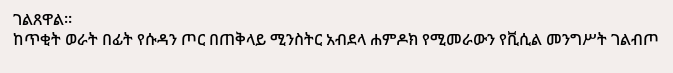ገልጸዋል።
ከጥቂት ወራት በፊት የሱዳን ጦር በጠቅላይ ሚንስትር አብደላ ሐምዶክ የሚመራውን የቪሲል መንግሥት ገልብጦ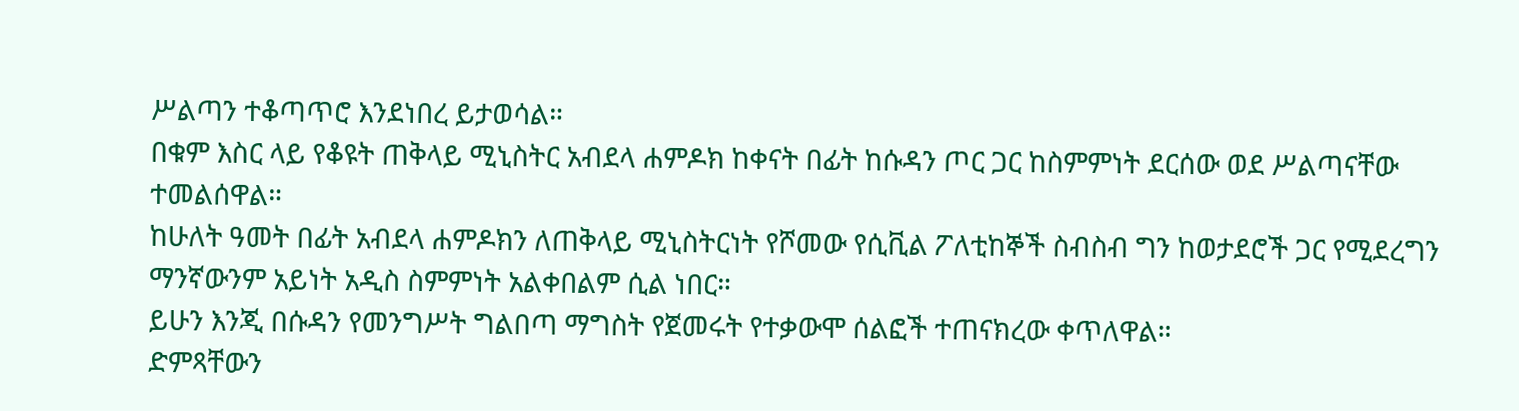ሥልጣን ተቆጣጥሮ እንደነበረ ይታወሳል።
በቁም እስር ላይ የቆዩት ጠቅላይ ሚኒስትር አብደላ ሐምዶክ ከቀናት በፊት ከሱዳን ጦር ጋር ከስምምነት ደርሰው ወደ ሥልጣናቸው ተመልሰዋል።
ከሁለት ዓመት በፊት አብደላ ሐምዶክን ለጠቅላይ ሚኒስትርነት የሾመው የሲቪል ፖለቲከኞች ስብስብ ግን ከወታደሮች ጋር የሚደረግን ማንኛውንም አይነት አዲስ ስምምነት አልቀበልም ሲል ነበር።
ይሁን እንጂ በሱዳን የመንግሥት ግልበጣ ማግስት የጀመሩት የተቃውሞ ሰልፎች ተጠናክረው ቀጥለዋል።
ድምጻቸውን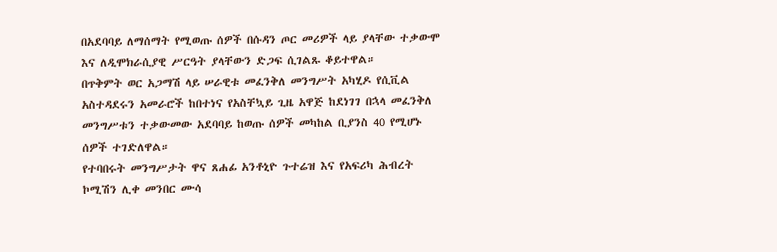በአደባባይ ለማሰማት የሚወጡ ሰዎች በሱዳን ጦር መሪዎች ላይ ያላቸው ተቃውሞ እና ለዲሞክራሲያዊ ሥርዓት ያላቸውን ድጋፍ ሲገልጹ ቆይተዋል።
በጥቅምት ወር አጋማሽ ላይ ሠራዊቱ መፈንቅለ መንግሥት አካሂዶ የሲቪል አስተዳደሩን አመራሮች ከበተነና የአስቸኳይ ጊዜ አዋጅ ከደነገገ በኋላ መፈንቅለ መንግሥቱን ተቃውመው አደባባይ ከወጡ ሰዎች መካከል ቢያንስ 40 የሚሆኑ ሰዎች ተገድለዋል።
የተባበሩት መንግሥታት ዋና ጸሐፊ አንቶኒዮ ጉተሬዝ እና የአፍሪካ ሕብረት ኮሚሽን ሊቀ መንበር ሙሳ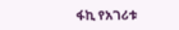ፋኪ የአገሪቱ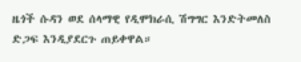ዜጎች ሱዳን ወደ ሰላማዊ የዲሞክራሲ ሽግግር እንድትመለስ ድጋፍ እንዲያደርጉ ጠይቀዋል።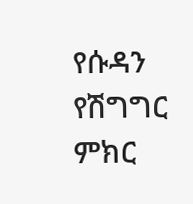የሱዳን የሽግግር ምክር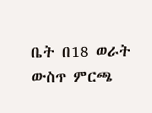ቤት በ18 ወራት ውስጥ ምርጫ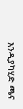እንዲያካሂድ ጫና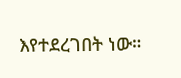እየተደረገበት ነው።